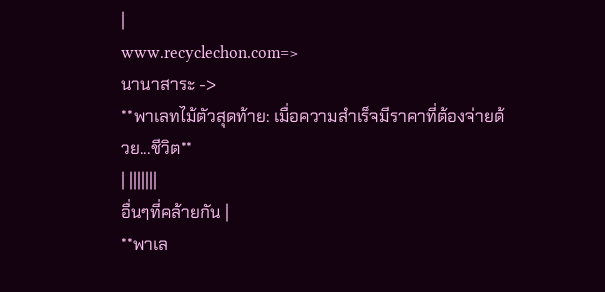|
www.recyclechon.com=>
นานาสาระ ->
**พาเลทไม้ตัวสุดท้าย: เมื่อความสำเร็จมีราคาที่ต้องจ่ายด้วย...ชีวิต**
| |||||||
อื่นๆที่คล้ายกัน |
**พาเล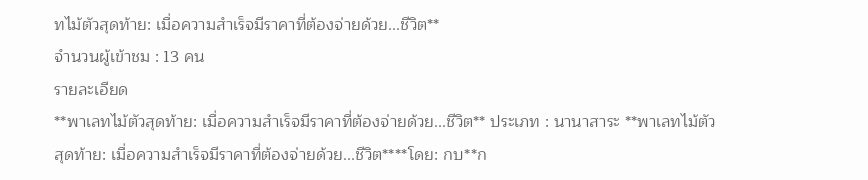ทไม้ตัวสุดท้าย: เมื่อความสำเร็จมีราคาที่ต้องจ่ายด้วย...ชีวิต**
จำนวนผู้เข้าชม : 13 คน
รายละเอียด
**พาเลทไม้ตัวสุดท้าย: เมื่อความสำเร็จมีราคาที่ต้องจ่ายด้วย...ชีวิต** ประเภท : นานาสาระ **พาเลทไม้ตัวสุดท้าย: เมื่อความสำเร็จมีราคาที่ต้องจ่ายด้วย...ชีวิต****โดย: กบ**ก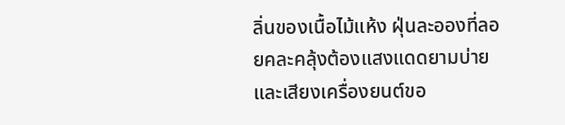ลิ่นของเนื้อไม้แห้ง ฝุ่นละอองที่ลอยคละคลุ้งต้องแสงแดดยามบ่าย และเสียงเครื่องยนต์ขอ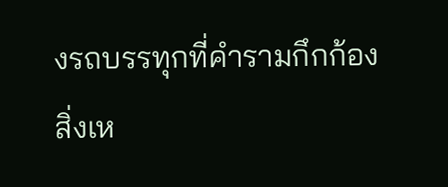งรถบรรทุกที่คำรามกึกก้อง สิ่งเห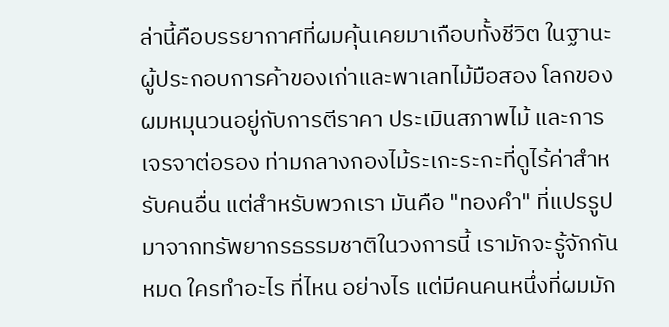ล่านี้คือบรรยากาศที่ผมคุ้นเคยมาเกือบทั้งชีวิต ในฐานะผู้ประกอบการค้าของเก่าและพาเลทไม้มือสอง โลกของผมหมุนวนอยู่กับการตีราคา ประเมินสภาพไม้ และการเจรจาต่อรอง ท่ามกลางกองไม้ระเกะระกะที่ดูไร้ค่าสำหรับคนอื่น แต่สำหรับพวกเรา มันคือ "ทองคำ" ที่แปรรูปมาจากทรัพยากรธรรมชาติในวงการนี้ เรามักจะรู้จักกันหมด ใครทำอะไร ที่ไหน อย่างไร แต่มีคนคนหนึ่งที่ผมมัก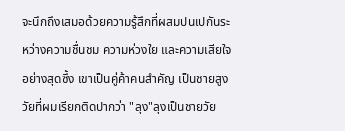จะนึกถึงเสมอด้วยความรู้สึกที่ผสมปนเปกันระหว่างความชื่นชม ความห่วงใย และความเสียใจอย่างสุดซึ้ง เขาเป็นคู่ค้าคนสำคัญ เป็นชายสูงวัยที่ผมเรียกติดปากว่า "ลุง"ลุงเป็นชายวัย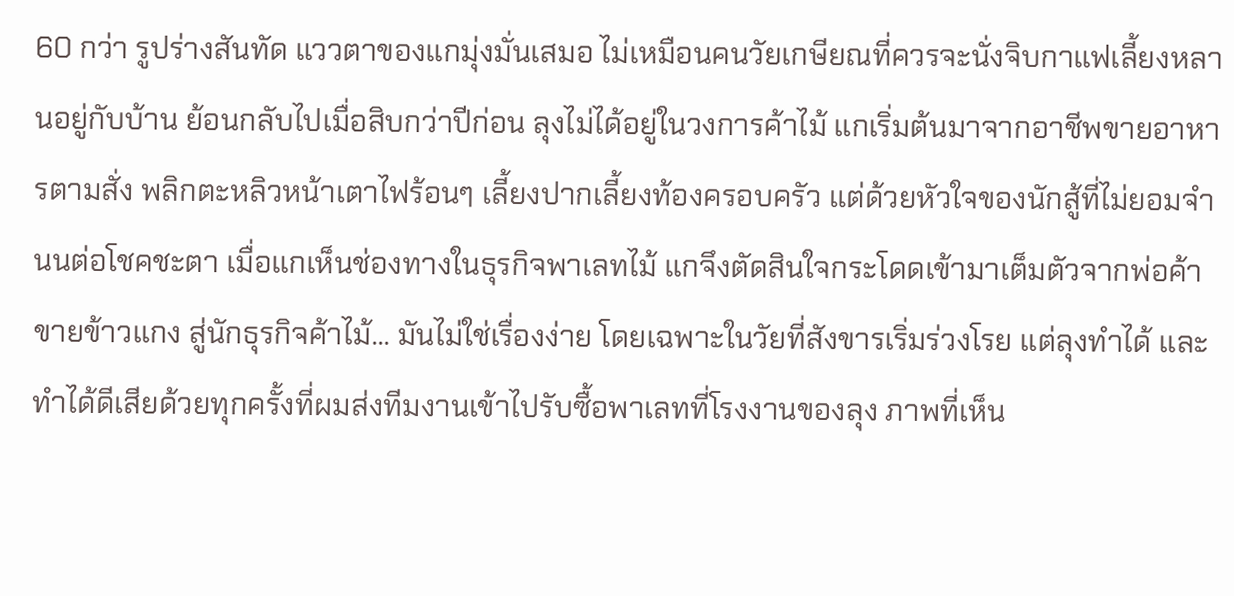60 กว่า รูปร่างสันทัด แววตาของแกมุ่งมั่นเสมอ ไม่เหมือนคนวัยเกษียณที่ควรจะนั่งจิบกาแฟเลี้ยงหลานอยู่กับบ้าน ย้อนกลับไปเมื่อสิบกว่าปีก่อน ลุงไม่ได้อยู่ในวงการค้าไม้ แกเริ่มต้นมาจากอาชีพขายอาหารตามสั่ง พลิกตะหลิวหน้าเตาไฟร้อนๆ เลี้ยงปากเลี้ยงท้องครอบครัว แต่ด้วยหัวใจของนักสู้ที่ไม่ยอมจำนนต่อโชคชะตา เมื่อแกเห็นช่องทางในธุรกิจพาเลทไม้ แกจึงตัดสินใจกระโดดเข้ามาเต็มตัวจากพ่อค้าขายข้าวแกง สู่นักธุรกิจค้าไม้... มันไม่ใช่เรื่องง่าย โดยเฉพาะในวัยที่สังขารเริ่มร่วงโรย แต่ลุงทำได้ และทำได้ดีเสียด้วยทุกครั้งที่ผมส่งทีมงานเข้าไปรับซื้อพาเลทที่โรงงานของลุง ภาพที่เห็น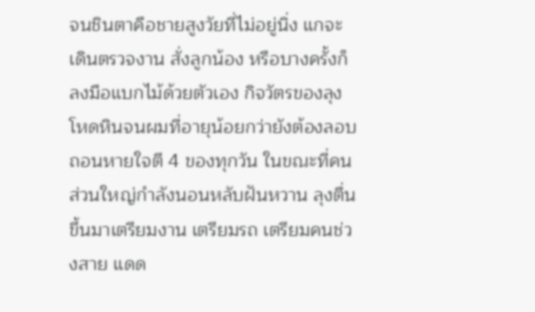จนชินตาคือชายสูงวัยที่ไม่อยู่นิ่ง แกจะเดินตรวจงาน สั่งลูกน้อง หรือบางครั้งก็ลงมือแบกไม้ด้วยตัวเอง กิจวัตรของลุงโหดหินจนผมที่อายุน้อยกว่ายังต้องลอบถอนหายใจตี 4 ของทุกวัน ในขณะที่คนส่วนใหญ่กำลังนอนหลับฝันหวาน ลุงตื่นขึ้นมาเตรียมงาน เตรียมรถ เตรียมคนช่วงสาย แดด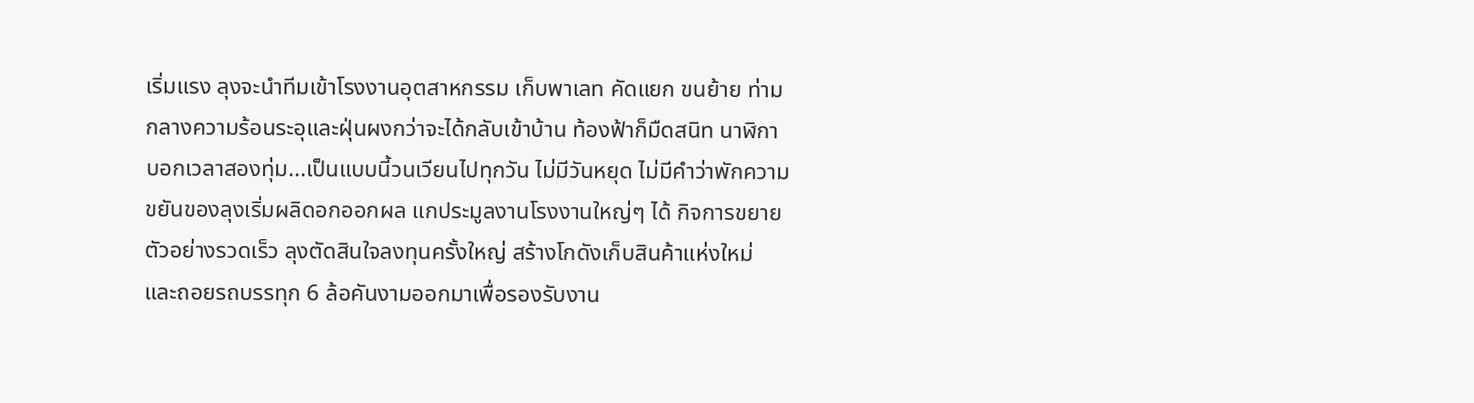เริ่มแรง ลุงจะนำทีมเข้าโรงงานอุตสาหกรรม เก็บพาเลท คัดแยก ขนย้าย ท่ามกลางความร้อนระอุและฝุ่นผงกว่าจะได้กลับเข้าบ้าน ท้องฟ้าก็มืดสนิท นาฬิกาบอกเวลาสองทุ่ม...เป็นแบบนี้วนเวียนไปทุกวัน ไม่มีวันหยุด ไม่มีคำว่าพักความขยันของลุงเริ่มผลิดอกออกผล แกประมูลงานโรงงานใหญ่ๆ ได้ กิจการขยายตัวอย่างรวดเร็ว ลุงตัดสินใจลงทุนครั้งใหญ่ สร้างโกดังเก็บสินค้าแห่งใหม่ และถอยรถบรรทุก 6 ล้อคันงามออกมาเพื่อรองรับงาน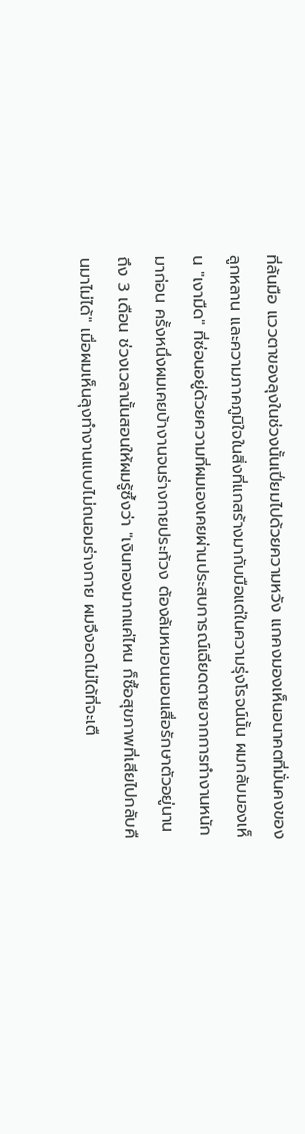ที่ล้นมือ แววตาของลุงในช่วงนั้นเปี่ยมไปด้วยความหวัง แกคงมองเห็นอนาคตที่มั่นคงของลูกหลาน และความภาคภูมิใจในสิ่งที่แกสร้างมากับมือแต่ในความรุ่งโรจน์นั้น ผมกลับมองเห็น "เงามืด" ที่ซ่อนอยู่ด้วยความที่ผมเองเคยผ่านประสบการณ์เฉียดตายจากการทำงานหนักมาก่อน ครั้งหนึ่งผมเคยบ้างานจนร่างกายประท้วง ต้องล้มหมอนนอนเสื่อรักษาตัวอยู่นานถึง 3 เดือน ช่วงเวลานั้นสอนให้ผมรู้ซึ้งว่า "เงินทองมากแค่ไหน ก็ซื้อสุขภาพที่เสียไปกลับคืนมาไม่ได้" เมื่อผมเห็นลุงทำงานแบบไม่ถนอมร่างกาย ผมจึงอดไม่ได้ที่จะเตื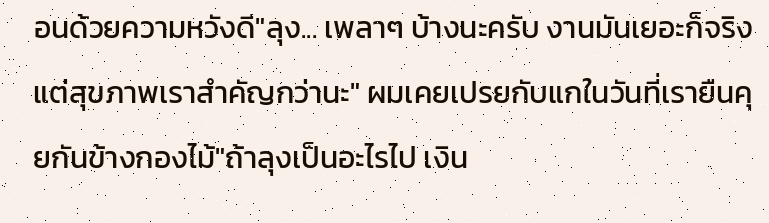อนด้วยความหวังดี"ลุง... เพลาๆ บ้างนะครับ งานมันเยอะก็จริง แต่สุขภาพเราสำคัญกว่านะ" ผมเคยเปรยกับแกในวันที่เรายืนคุยกันข้างกองไม้"ถ้าลุงเป็นอะไรไป เงิน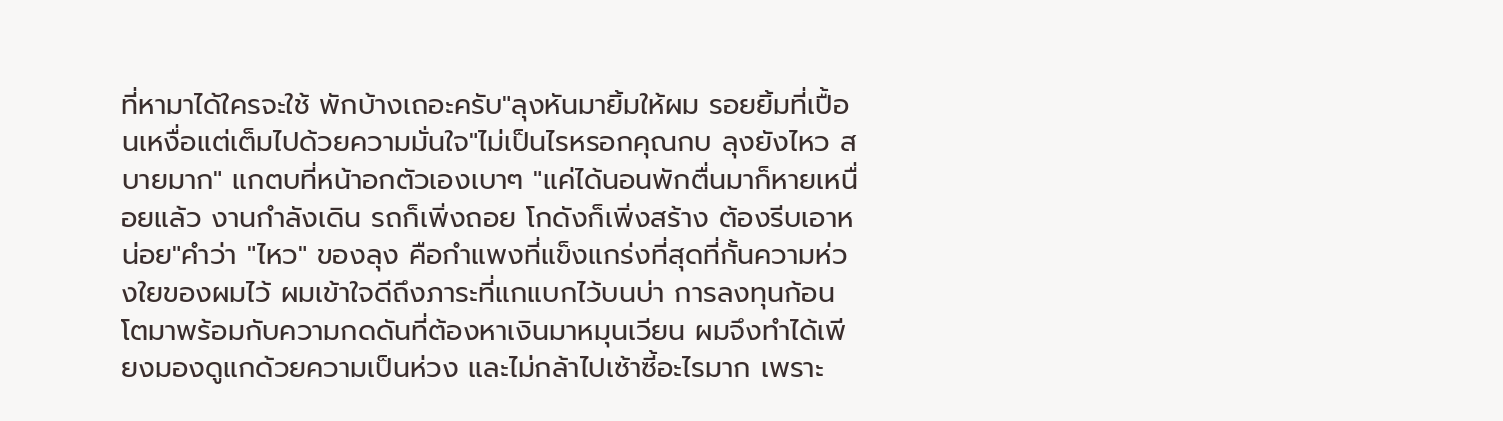ที่หามาได้ใครจะใช้ พักบ้างเถอะครับ"ลุงหันมายิ้มให้ผม รอยยิ้มที่เปื้อนเหงื่อแต่เต็มไปด้วยความมั่นใจ"ไม่เป็นไรหรอกคุณกบ ลุงยังไหว สบายมาก" แกตบที่หน้าอกตัวเองเบาๆ "แค่ได้นอนพักตื่นมาก็หายเหนื่อยแล้ว งานกำลังเดิน รถก็เพิ่งถอย โกดังก็เพิ่งสร้าง ต้องรีบเอาหน่อย"คำว่า "ไหว" ของลุง คือกำแพงที่แข็งแกร่งที่สุดที่กั้นความห่วงใยของผมไว้ ผมเข้าใจดีถึงภาระที่แกแบกไว้บนบ่า การลงทุนก้อนโตมาพร้อมกับความกดดันที่ต้องหาเงินมาหมุนเวียน ผมจึงทำได้เพียงมองดูแกด้วยความเป็นห่วง และไม่กล้าไปเซ้าซี้อะไรมาก เพราะ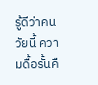รู้ดีว่าคนวัยนี้ ความดื้อรั้นคื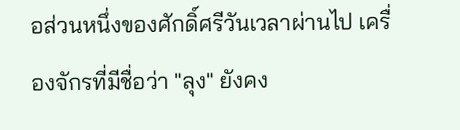อส่วนหนึ่งของศักดิ์ศรีวันเวลาผ่านไป เครื่องจักรที่มีชื่อว่า "ลุง" ยังคง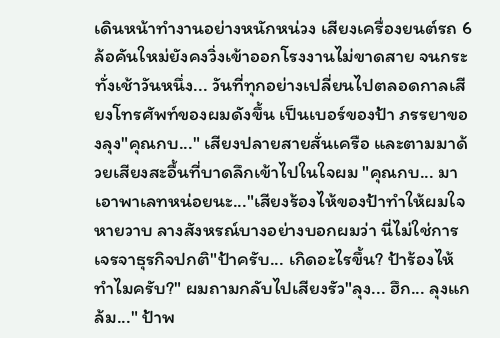เดินหน้าทำงานอย่างหนักหน่วง เสียงเครื่องยนต์รถ 6 ล้อคันใหม่ยังคงวิ่งเข้าออกโรงงานไม่ขาดสาย จนกระทั่งเช้าวันหนึ่ง... วันที่ทุกอย่างเปลี่ยนไปตลอดกาลเสียงโทรศัพท์ของผมดังขึ้น เป็นเบอร์ของป้า ภรรยาของลุง"คุณกบ..." เสียงปลายสายสั่นเครือ และตามมาด้วยเสียงสะอื้นที่บาดลึกเข้าไปในใจผม "คุณกบ... มาเอาพาเลทหน่อยนะ..."เสียงร้องไห้ของป้าทำให้ผมใจหายวาบ ลางสังหรณ์บางอย่างบอกผมว่า นี่ไม่ใช่การเจรจาธุรกิจปกติ"ป้าครับ... เกิดอะไรขึ้น? ป้าร้องไห้ทำไมครับ?" ผมถามกลับไปเสียงรัว"ลุง... ฮึก... ลุงแกล้ม..." ป้าพ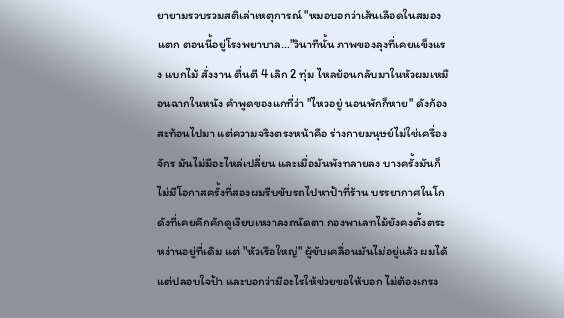ยายามรวบรวมสติเล่าเหตุการณ์ "หมอบอกว่าเส้นเลือดในสมองแตก ตอนนี้อยู่โรงพยาบาล..."วินาทีนั้น ภาพของลุงที่เคยแข็งแรง แบกไม้ สั่งงาน ตื่นตี 4 เลิก 2 ทุ่ม ไหลย้อนกลับมาในหัวผมเหมือนฉากในหนัง คำพูดของแกที่ว่า "ไหวอยู่ นอนพักก็หาย" ดังก้องสะท้อนไปมา แต่ความจริงตรงหน้าคือ ร่างกายมนุษย์ไม่ใช่เครื่องจักร มันไม่มีอะไหล่เปลี่ยน และเมื่อมันพังทลายลง บางครั้งมันก็ไม่มีโอกาสครั้งที่สองผมรีบขับรถไปหาป้าที่ร้าน บรรยากาศในโกดังที่เคยคึกคักดูเงียบเหงาลงถนัดตา กองพาเลทไม้ยังคงตั้งตระหง่านอยู่ที่เดิม แต่ "หัวเรือใหญ่" ผู้ขับเคลื่อนมันไม่อยู่แล้ว ผมได้แต่ปลอบใจป้า และบอกว่ามีอะไรให้ช่วยขอให้บอก ไม่ต้องเกรง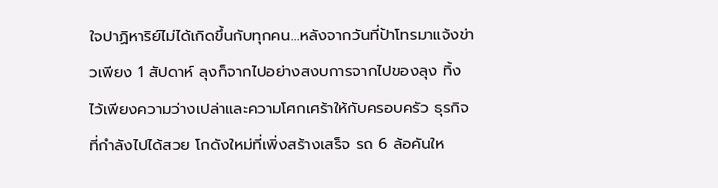ใจปาฏิหาริย์ไม่ได้เกิดขึ้นกับทุกคน...หลังจากวันที่ป้าโทรมาแจ้งข่าวเพียง 1 สัปดาห์ ลุงก็จากไปอย่างสงบการจากไปของลุง ทิ้งไว้เพียงความว่างเปล่าและความโศกเศร้าให้กับครอบครัว ธุรกิจที่กำลังไปได้สวย โกดังใหม่ที่เพิ่งสร้างเสร็จ รถ 6 ล้อคันให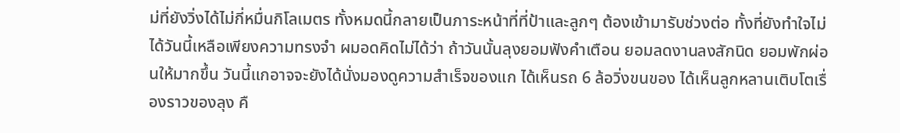ม่ที่ยังวิ่งได้ไม่กี่หมื่นกิโลเมตร ทั้งหมดนี้กลายเป็นภาระหน้าที่ที่ป้าและลูกๆ ต้องเข้ามารับช่วงต่อ ทั้งที่ยังทำใจไม่ได้วันนี้เหลือเพียงความทรงจำ ผมอดคิดไม่ได้ว่า ถ้าวันนั้นลุงยอมฟังคำเตือน ยอมลดงานลงสักนิด ยอมพักผ่อนให้มากขึ้น วันนี้แกอาจจะยังได้นั่งมองดูความสำเร็จของแก ได้เห็นรถ 6 ล้อวิ่งขนของ ได้เห็นลูกหลานเติบโตเรื่องราวของลุง คื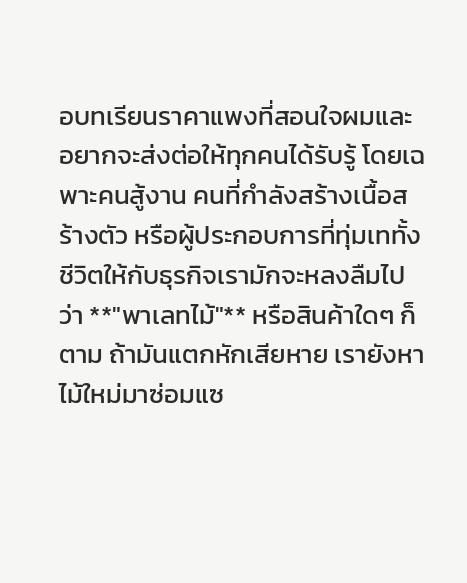อบทเรียนราคาแพงที่สอนใจผมและอยากจะส่งต่อให้ทุกคนได้รับรู้ โดยเฉพาะคนสู้งาน คนที่กำลังสร้างเนื้อสร้างตัว หรือผู้ประกอบการที่ทุ่มเททั้งชีวิตให้กับธุรกิจเรามักจะหลงลืมไปว่า **"พาเลทไม้"** หรือสินค้าใดๆ ก็ตาม ถ้ามันแตกหักเสียหาย เรายังหาไม้ใหม่มาซ่อมแซ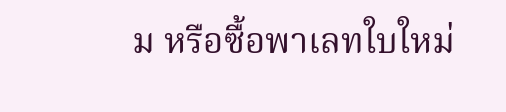ม หรือซื้อพาเลทใบใหม่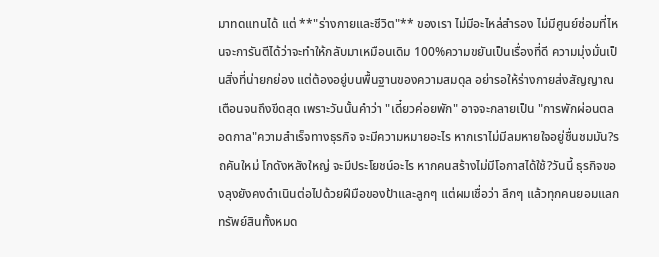มาทดแทนได้ แต่ **"ร่างกายและชีวิต"** ของเรา ไม่มีอะไหล่สำรอง ไม่มีศูนย์ซ่อมที่ไหนจะการันตีได้ว่าจะทำให้กลับมาเหมือนเดิม 100%ความขยันเป็นเรื่องที่ดี ความมุ่งมั่นเป็นสิ่งที่น่ายกย่อง แต่ต้องอยู่บนพื้นฐานของความสมดุล อย่ารอให้ร่างกายส่งสัญญาณเตือนจนถึงขีดสุด เพราะวันนั้นคำว่า "เดี๋ยวค่อยพัก" อาจจะกลายเป็น "การพักผ่อนตลอดกาล"ความสำเร็จทางธุรกิจ จะมีความหมายอะไร หากเราไม่มีลมหายใจอยู่ชื่นชมมัน?รถคันใหม่ โกดังหลังใหญ่ จะมีประโยชน์อะไร หากคนสร้างไม่มีโอกาสได้ใช้?วันนี้ ธุรกิจของลุงยังคงดำเนินต่อไปด้วยฝีมือของป้าและลูกๆ แต่ผมเชื่อว่า ลึกๆ แล้วทุกคนยอมแลกทรัพย์สินทั้งหมด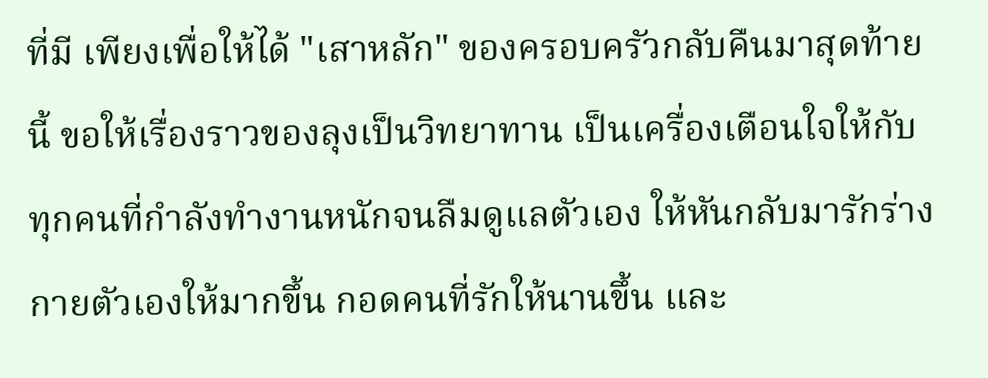ที่มี เพียงเพื่อให้ได้ "เสาหลัก" ของครอบครัวกลับคืนมาสุดท้ายนี้ ขอให้เรื่องราวของลุงเป็นวิทยาทาน เป็นเครื่องเตือนใจให้กับทุกคนที่กำลังทำงานหนักจนลืมดูแลตัวเอง ให้หันกลับมารักร่างกายตัวเองให้มากขึ้น กอดคนที่รักให้นานขึ้น และ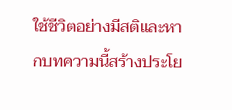ใช้ชีวิตอย่างมีสติและหากบทความนี้สร้างประโย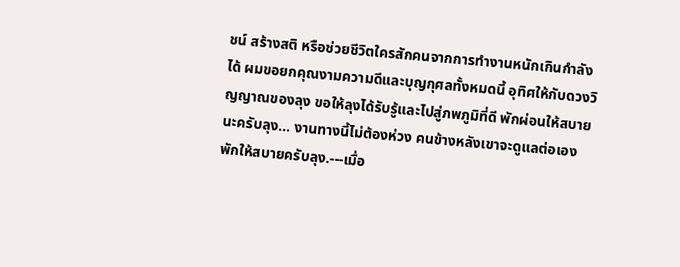ชน์ สร้างสติ หรือช่วยชีวิตใครสักคนจากการทำงานหนักเกินกำลังได้ ผมขอยกคุณงามความดีและบุญกุศลทั้งหมดนี้ อุทิศให้กับดวงวิญญาณของลุง ขอให้ลุงได้รับรู้และไปสู่ภพภูมิที่ดี พักผ่อนให้สบายนะครับลุง... งานทางนี้ไม่ต้องห่วง คนข้างหลังเขาจะดูแลต่อเองพักให้สบายครับลุง.---เมื่อ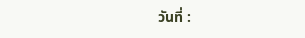วันที่ :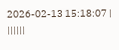2026-02-13 15:18:07 |
||||||